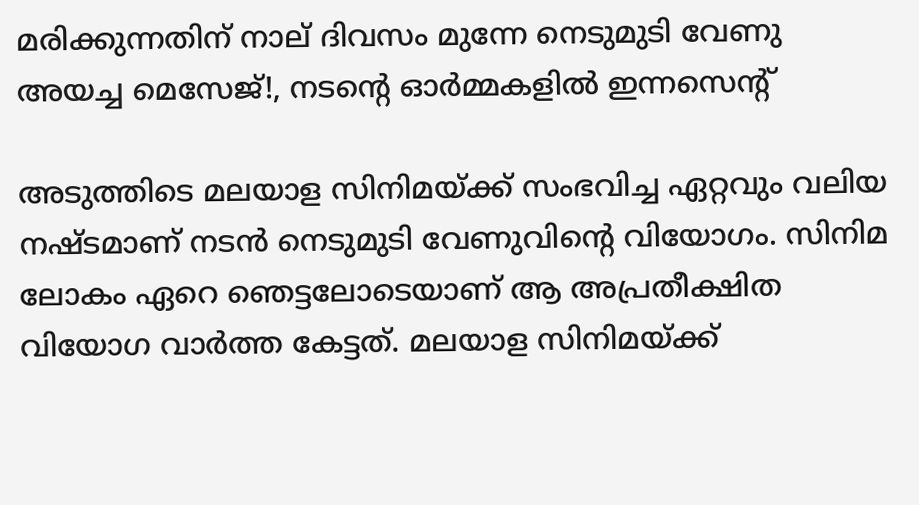മരിക്കുന്നതിന് നാല് ദിവസം മുന്നേ നെടുമുടി വേണു അയച്ച മെസേജ്!, നടന്റെ ഓർമ്മകളിൽ ഇന്നസെന്റ്

അടുത്തിടെ മലയാള സിനിമയ്ക്ക് സംഭവിച്ച ഏറ്റവും വലിയ നഷ്ടമാണ് നടൻ നെടുമുടി വേണുവിന്റെ വിയോഗം. സിനിമ ലോകം ഏറെ ഞെട്ടലോടെയാണ് ആ അപ്രതീക്ഷിത വിയോഗ വാർത്ത കേട്ടത്. മലയാള സിനിമയ്ക്ക്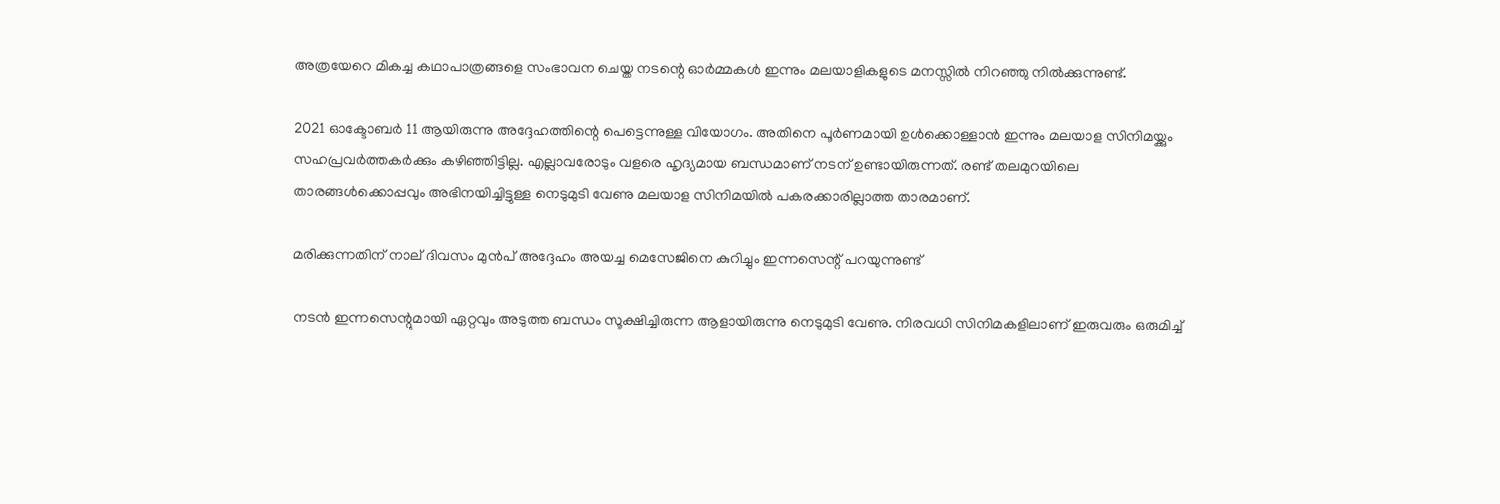അത്രയേറെ മികച്ച കഥാപാത്രങ്ങളെ സംഭാവന ചെയ്ത നടന്റെ ഓർമ്മകൾ ഇന്നും മലയാളികളുടെ മനസ്സിൽ നിറഞ്ഞു നിൽക്കുന്നുണ്ട്.

2021 ഓക്ടോബർ 11 ആയിരുന്നു അദ്ദേഹത്തിന്റെ പെട്ടെന്നുള്ള വിയോഗം. അതിനെ പൂർണമായി ഉൾക്കൊള്ളാൻ ഇന്നും മലയാള സിനിമയ്ക്കും സഹപ്രവർത്തകർക്കും കഴിഞ്ഞിട്ടില്ല. എല്ലാവരോടും വളരെ ഹൃദ്യമായ ബന്ധമാണ് നടന് ഉണ്ടായിരുന്നത്. രണ്ട് തലമുറയിലെ താരങ്ങൾക്കൊപ്പവും അഭിനയിച്ചിട്ടുള്ള നെടുമുടി വേണു മലയാള സിനിമയിൽ പകരക്കാരില്ലാത്ത താരമാണ്.

മരിക്കുന്നതിന് നാല് ദിവസം മുൻപ് അദ്ദേഹം അയച്ച മെസേജിനെ കുറിച്ചും ഇന്നസെന്റ് പറയുന്നുണ്ട്

നടൻ ഇന്നസെന്റുമായി ഏറ്റവും അടുത്ത ബന്ധം സൂക്ഷിച്ചിരുന്ന ആളായിരുന്നു നെടുമുടി വേണു. നിരവധി സിനിമകളിലാണ് ഇരുവരും ഒരുമിച്ച്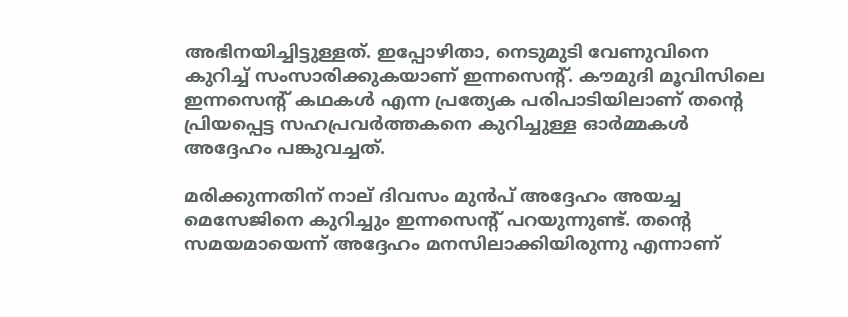അഭിനയിച്ചിട്ടുള്ളത്. ഇപ്പോഴിതാ, നെടുമുടി വേണുവിനെ കുറിച്ച് സംസാരിക്കുകയാണ് ഇന്നസെന്റ്. കൗമുദി മൂവിസിലെ ഇന്നസെന്റ് കഥകൾ എന്ന പ്രത്യേക പരിപാടിയിലാണ് തന്റെ പ്രിയപ്പെട്ട സഹപ്രവർത്തകനെ കുറിച്ചുള്ള ഓർമ്മകൾ അദ്ദേഹം പങ്കുവച്ചത്.

മരിക്കുന്നതിന് നാല് ദിവസം മുൻപ് അദ്ദേഹം അയച്ച മെസേജിനെ കുറിച്ചും ഇന്നസെന്റ് പറയുന്നുണ്ട്. തന്റെ സമയമായെന്ന് അദ്ദേഹം മനസിലാക്കിയിരുന്നു എന്നാണ്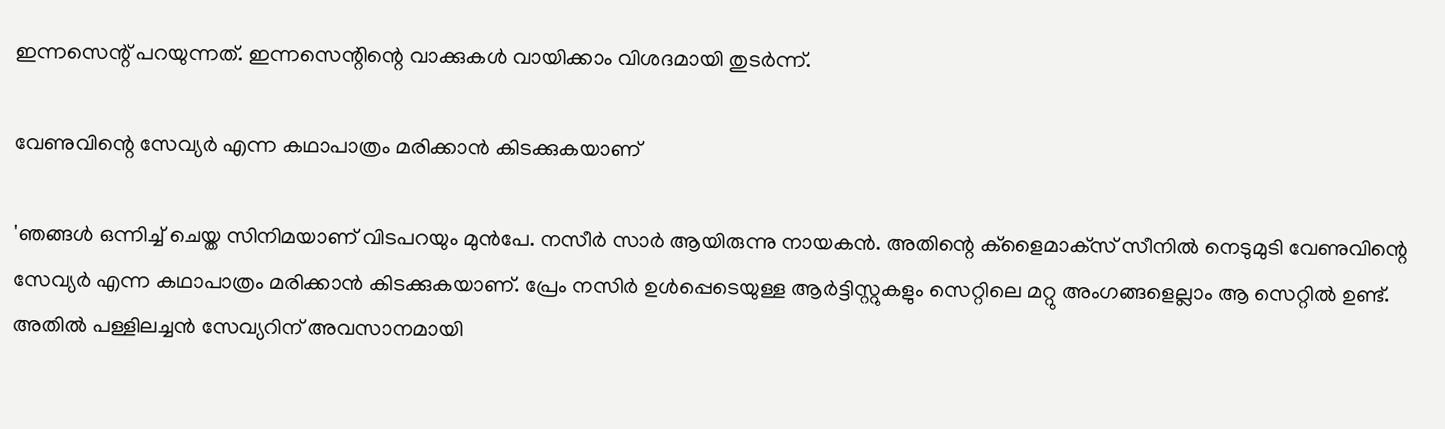ഇന്നസെന്റ് പറയുന്നത്. ഇന്നസെന്റിന്റെ വാക്കുകൾ വായിക്കാം വിശദമായി തുടർന്ന്.

വേണുവിന്റെ സേവ്യർ എന്ന കഥാപാത്രം മരിക്കാൻ കിടക്കുകയാണ്

'ഞങ്ങൾ ഒന്നിച്ച് ചെയ്ത സിനിമയാണ് വിടപറയും മുൻപേ. നസീർ സാർ ആയിരുന്നു നായകൻ. അതിന്റെ ക്‌ളൈമാക്‌സ് സീനിൽ നെടുമുടി വേണുവിന്റെ സേവ്യർ എന്ന കഥാപാത്രം മരിക്കാൻ കിടക്കുകയാണ്. പ്രേം നസിർ ഉൾപ്പെടെയുള്ള ആർട്ടിസ്റ്റുകളും സെറ്റിലെ മറ്റു അംഗങ്ങളെല്ലാം ആ സെറ്റിൽ ഉണ്ട്. അതിൽ പള്ളിലച്ചൻ സേവ്യറിന് അവസാനമായി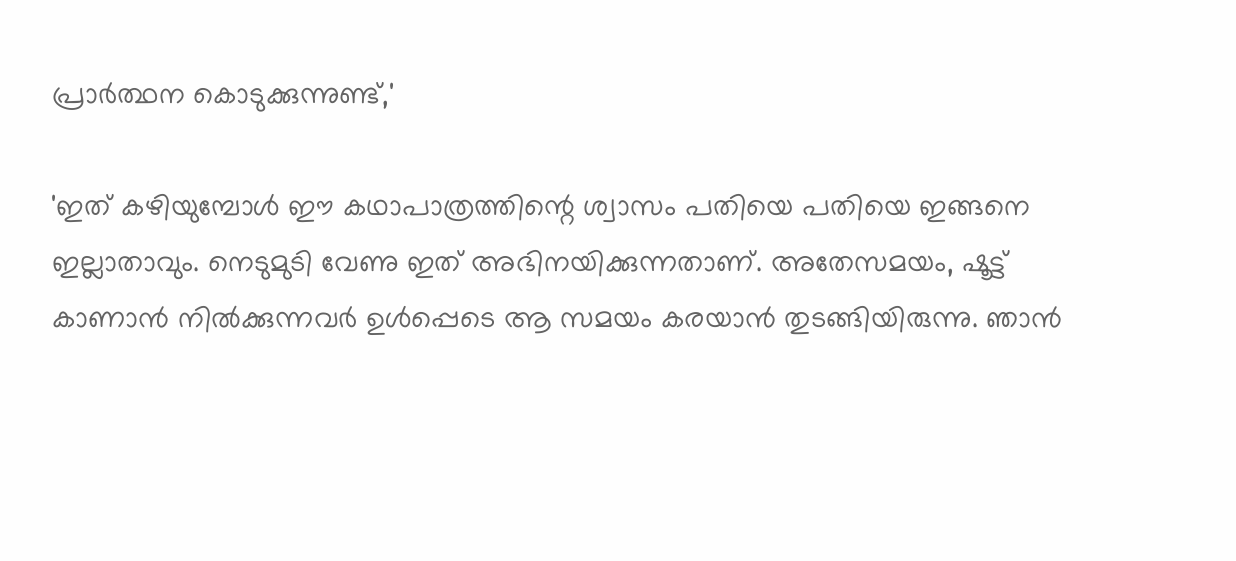പ്രാർത്ഥന കൊടുക്കുന്നുണ്ട്,'

'ഇത് കഴിയുമ്പോൾ ഈ കഥാപാത്രത്തിന്റെ ശ്വാസം പതിയെ പതിയെ ഇങ്ങനെ ഇല്ലാതാവും. നെടുമുടി വേണു ഇത് അഭിനയിക്കുന്നതാണ്. അതേസമയം, ഷൂട്ട് കാണാൻ നിൽക്കുന്നവർ ഉൾപ്പെടെ ആ സമയം കരയാൻ തുടങ്ങിയിരുന്നു. ഞാൻ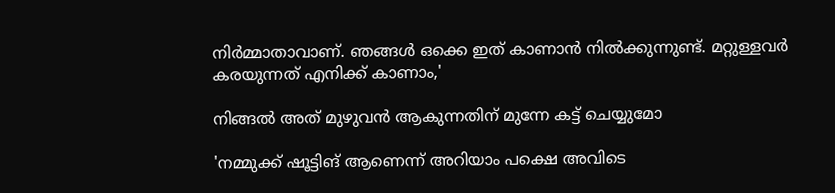നിർമ്മാതാവാണ്. ഞങ്ങൾ ഒക്കെ ഇത് കാണാൻ നിൽക്കുന്നുണ്ട്. മറ്റുള്ളവർ കരയുന്നത് എനിക്ക് കാണാം,'

നിങ്ങൽ അത് മുഴുവൻ ആകുന്നതിന് മുന്നേ കട്ട് ചെയ്യുമോ

'നമ്മുക്ക് ഷൂട്ടിങ് ആണെന്ന് അറിയാം പക്ഷെ അവിടെ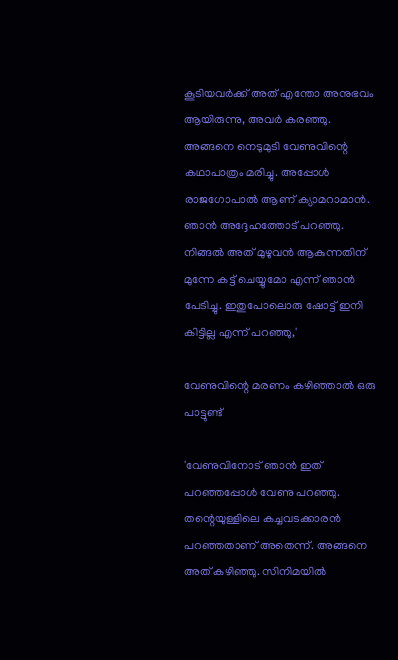കൂടിയവർക്ക് അത് എന്തോ അനുഭവം ആയിരുന്നു, അവർ കരഞ്ഞു. അങ്ങനെ നെടുമുടി വേണുവിന്റെ കഥാപാത്രം മരിച്ചു. അപ്പോൾ രാജഗോപാൽ ആണ് ക്യാമറാമാൻ. ഞാൻ അദ്ദേഹത്തോട് പറഞ്ഞു. നിങ്ങൽ അത് മുഴുവൻ ആകുന്നതിന് മുന്നേ കട്ട് ചെയ്യുമോ എന്ന് ഞാൻ പേടിച്ചു. ഇതുപോലൊരു ഷോട്ട് ഇനി കിട്ടില്ല എന്ന് പറഞ്ഞു,'

വേണുവിന്റെ മരണം കഴിഞ്ഞാൽ ഒരു പാട്ടുണ്ട്

'വേണുവിനോട് ഞാൻ ഇത് പറഞ്ഞപ്പോൾ വേണു പറഞ്ഞു. തന്റെയുള്ളിലെ കച്ചവടക്കാരൻ പറഞ്ഞതാണ് അതെന്ന്. അങ്ങനെ അത് കഴിഞ്ഞു. സിനിമയിൽ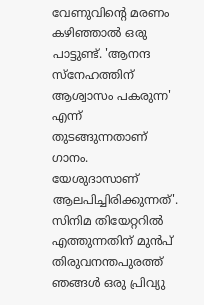വേണുവിന്റെ മരണം കഴിഞ്ഞാൽ ഒരു പാട്ടുണ്ട്. 'ആനന്ദ സ്നേഹത്തിന് ആശ്വാസം പകരുന്ന' എന്ന് തുടങ്ങുന്നതാണ് ഗാനം. യേശുദാസാണ് ആലപിച്ചിരിക്കുന്നത്'. സിനിമ തിയേറ്ററിൽ എത്തുന്നതിന് മുൻപ് തിരുവനന്തപുരത്ത് ഞങ്ങൾ ഒരു പ്രിവ്യു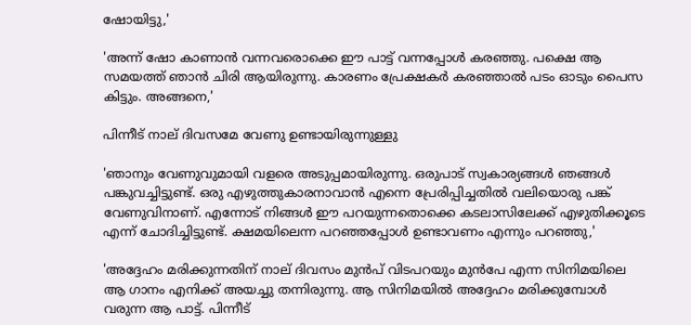ഷോയിട്ടു,'

'അന്ന് ഷോ കാണാൻ വന്നവരൊക്കെ ഈ പാട്ട് വന്നപ്പോൾ കരഞ്ഞു. പക്ഷെ ആ സമയത്ത് ഞാൻ ചിരി ആയിരുന്നു. കാരണം പ്രേക്ഷകർ കരഞ്ഞാൽ പടം ഓടും പൈസ കിട്ടും. അങ്ങനെ,'

പിന്നീട് നാല് ദിവസമേ വേണു ഉണ്ടായിരുന്നുള്ളു

'ഞാനും വേണുവുമായി വളരെ അടുപ്പമായിരുന്നു. ഒരുപാട് സ്വകാര്യങ്ങൾ ഞങ്ങൾ പങ്കുവച്ചിട്ടുണ്ട്. ഒരു എഴുത്തുകാരനാവാൻ എന്നെ പ്രേരിപ്പിച്ചതിൽ വലിയൊരു പങ്ക് വേണുവിനാണ്. എന്നോട് നിങ്ങൾ ഈ പറയുന്നതൊക്കെ കടലാസിലേക്ക് എഴുതിക്കൂടെ എന്ന് ചോദിച്ചിട്ടുണ്ട്. ക്ഷമയിലെന്ന പറഞ്ഞപ്പോൾ ഉണ്ടാവണം എന്നും പറഞ്ഞു,'

'അദ്ദേഹം മരിക്കുന്നതിന് നാല് ദിവസം മുൻപ് വിടപറയും മുൻപേ എന്ന സിനിമയിലെ ആ ഗാനം എനിക്ക് അയച്ചു തന്നിരുന്നു. ആ സിനിമയിൽ അദ്ദേഹം മരിക്കുമ്പോൾ വരുന്ന ആ പാട്ട്. പിന്നീട്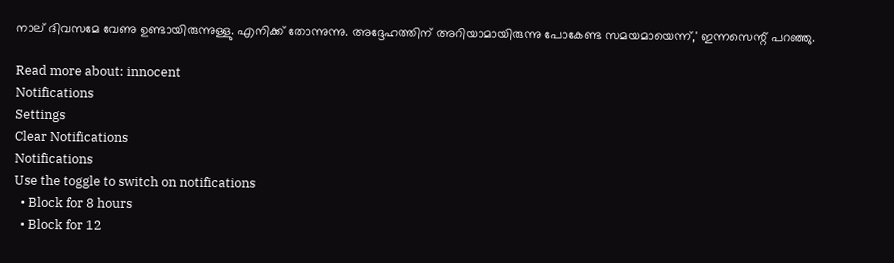നാല് ദിവസമേ വേണു ഉണ്ടായിരുന്നുള്ളു. എനിക്ക് തോന്നുന്നു. അദ്ദേഹത്തിന് അറിയാമായിരുന്നു പോകേണ്ട സമയമായെന്ന്,' ഇന്നസെന്റ് പറഞ്ഞു.

Read more about: innocent
Notifications
Settings
Clear Notifications
Notifications
Use the toggle to switch on notifications
  • Block for 8 hours
  • Block for 12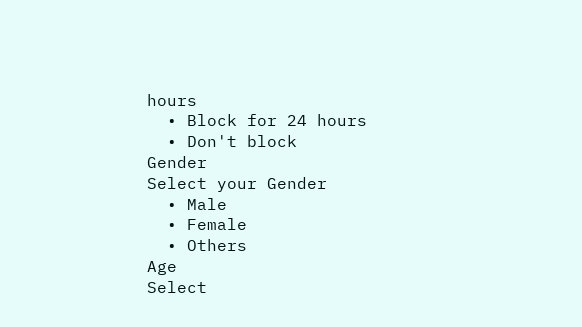hours
  • Block for 24 hours
  • Don't block
Gender
Select your Gender
  • Male
  • Female
  • Others
Age
Select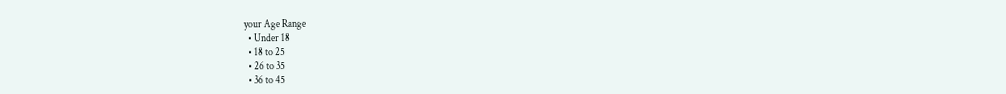your Age Range
  • Under 18
  • 18 to 25
  • 26 to 35
  • 36 to 45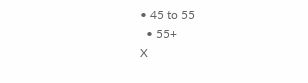• 45 to 55
  • 55+
X